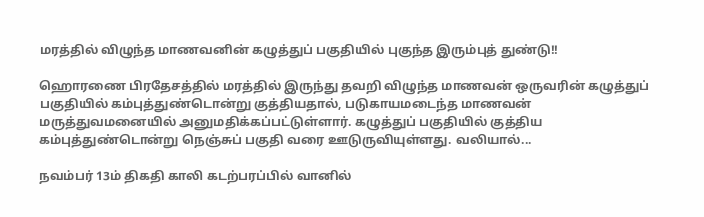மரத்தில் விழுந்த மாணவனின் கழுத்துப் பகுதியில் புகுந்த இரும்புத் துண்டு!!

ஹொரணை பிரதேசத்தில் மரத்தில் இருந்து தவறி விழுந்த மாணவன் ஒருவரின் கழுத்துப் பகுதியில் கம்புத்துண்டொன்று குத்தியதால், படுகாயமடைந்த மாணவன் மருத்துவமனையில் அனுமதிக்கப்பட்டுள்ளார். கழுத்துப் பகுதியில் குத்திய கம்புத்துண்டொன்று நெஞ்சுப் பகுதி வரை ஊடுருவியுள்ளது. வலியால்...

நவம்பர் 13ம் திகதி காலி கடற்பரப்பில் வானில்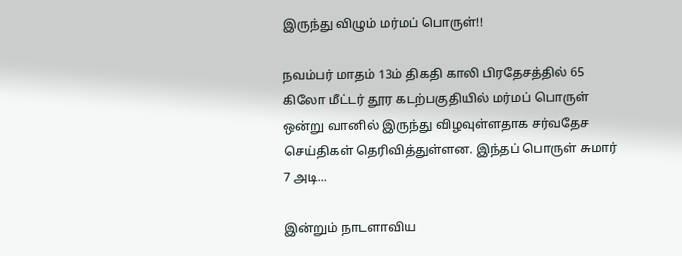இருந்து விழும் மர்மப் பொருள்!!

நவம்பர் மாதம் 13ம் திகதி காலி பிரதேசத்தில் 65 கிலோ மீட்டர் தூர கடற்பகுதியில் மர்மப் பொருள் ஒன்று வானில் இருந்து விழவுள்ளதாக சர்வதேச செய்திகள் தெரிவித்துள்ளன. இந்தப் பொருள் சுமார் 7 அடி...

இன்றும் நாடளாவிய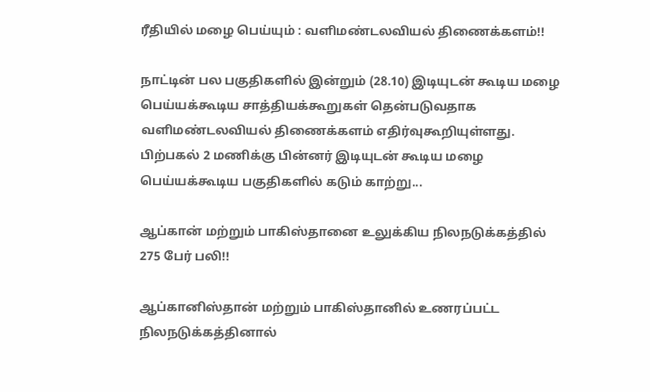ரீதியில் மழை பெய்யும் : வளிமண்டலவியல் திணைக்களம்!!

நாட்டின் பல பகுதிகளில் இன்றும் (28.10) இடியுடன் கூடிய மழை பெய்யக்கூடிய சாத்தியக்கூறுகள் தென்படுவதாக வளிமண்டலவியல் திணைக்களம் எதிர்வுகூறியுள்ளது. பிற்பகல் 2 மணிக்கு பின்னர் இடியுடன் கூடிய மழை பெய்யக்கூடிய பகுதிகளில் கடும் காற்று...

ஆப்கான் மற்றும் பாகிஸ்தானை உலுக்கிய நிலநடுக்கத்தில் 275 பேர் பலி!!

ஆப்கானிஸ்தான் மற்றும் பாகிஸ்தானில் உணரப்பட்ட நிலநடுக்கத்தினால்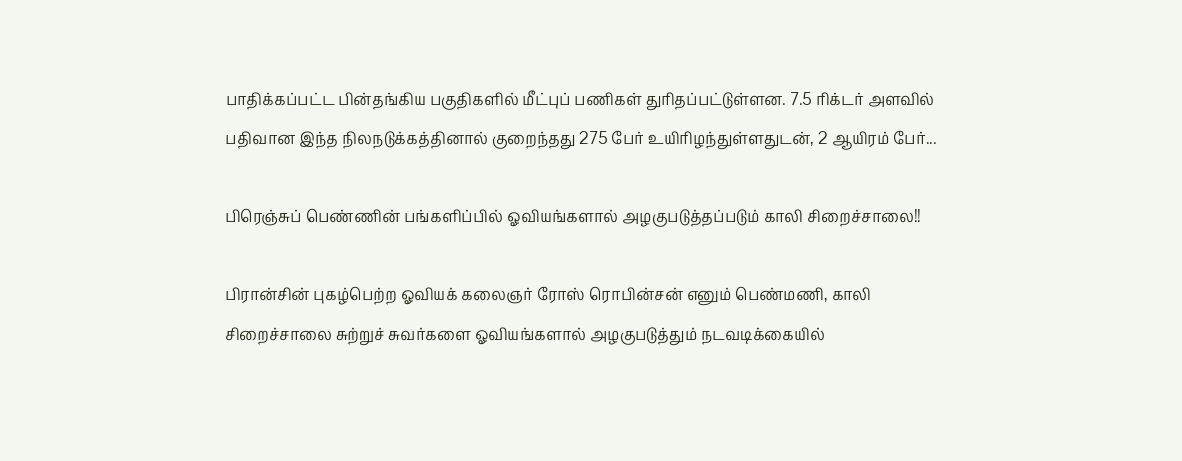பாதிக்கப்பட்ட பின்தங்கிய பகுதிகளில் மீட்புப் பணிகள் துரிதப்பட்டுள்ளன. 7.5 ரிக்டர் அளவில் பதிவான இந்த நிலநடுக்கத்தினால் குறைந்தது 275 பேர் உயிரிழந்துள்ளதுடன், 2 ஆயிரம் பேர்...

பிரெஞ்சுப் பெண்ணின் பங்களிப்பில் ஓவியங்களால் அழகுபடுத்தப்படும் காலி சிறைச்சாலை!!

பிரான்சின் புகழ்பெற்ற ஓவியக் கலைஞர் ரோஸ் ரொபின்சன் எனும் பெண்மணி, காலி சிறைச்சாலை சுற்றுச் சுவர்களை ஓவியங்களால் அழகுபடுத்தும் நடவடிக்கையில்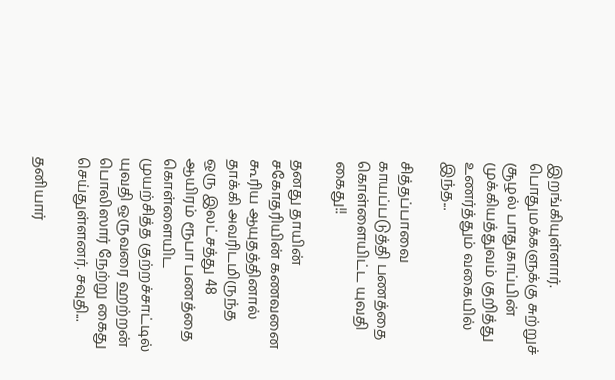இறங்கியுள்ளார். பொதுமக்களுக்கு சுற்றுச் சூழல் பாதுகாப்பின் முக்கியத்துவம் குறித்து உணர்த்தும் வகையில் இந்த...

சித்தப்பாவை காயப்படுத்தி பணத்தை கொள்ளையிட்ட யுவதி கைது!!

தனது தாயின் சகோதரியின் கணவனை கூரிய ஆயுதத்தினால் தாக்கி அவரிடமிருந்த ஒரு இலட்சத்து 48 ஆயிரம் ரூபா பணத்தை கொள்ளையிட முயற்சித்த குற்றச்சாட்டில் யுவதி ஒருவரை ஹற்றன் பொலிஸார் நேற்று கைது செய்துள்ளனர். சவுதி...

தனியார்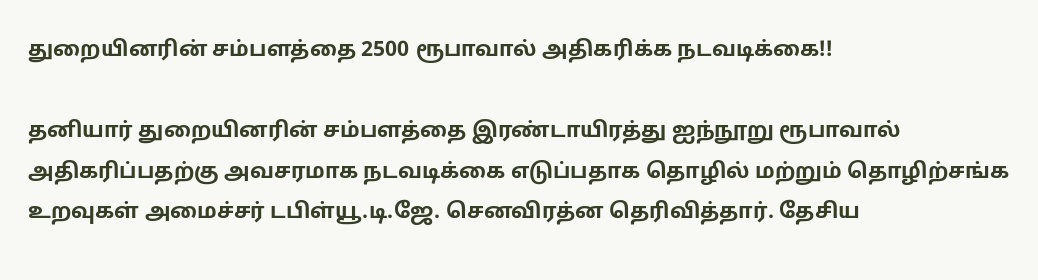துறையினரின் சம்பளத்தை 2500 ரூபாவால் அதிகரிக்க நடவடிக்கை!!

தனியார் துறையினரின் சம்பளத்தை இரண்டாயிரத்து ஐந்நூறு ரூபாவால் அதிகரிப்பதற்கு அவசரமாக நடவடிக்கை எடுப்பதாக தொழில் மற்றும் தொழிற்சங்க உறவுகள் அமைச்சர் டபிள்யூ.டி.ஜே. செனவிரத்ன தெரிவித்தார். தேசிய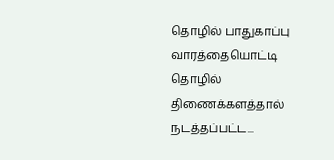தொழில் பாதுகாப்பு வாரத்தையொட்டி தொழில் திணைக்களத்தால் நடத்தப்பட்ட...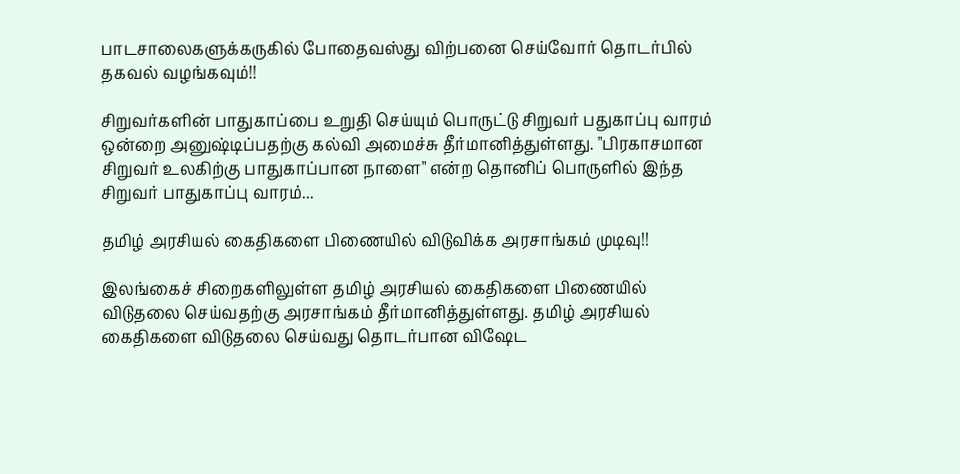பாடசாலைகளுக்கருகில் போதைவஸ்து விற்பனை செய்வோர் தொடர்பில் தகவல் வழங்கவும்!!

சிறுவர்களின் பாதுகாப்பை உறுதி செய்யும் பொருட்டு சிறுவர் பதுகாப்பு வாரம் ஒன்றை அனுஷ்டிப்பதற்கு கல்வி அமைச்சு தீர்மானித்துள்ளது. "பிரகாசமான சிறுவர் உலகிற்கு பாதுகாப்பான நாளை" என்ற தொனிப் பொருளில் இந்த சிறுவர் பாதுகாப்பு வாரம்...

தமிழ் அரசியல் கைதிகளை பிணையில் விடுவிக்க அரசாங்கம் முடிவு!!

இலங்கைச் சிறைகளிலுள்ள தமிழ் அரசியல் கைதிகளை பிணையில் விடுதலை செய்வதற்கு அரசாங்கம் தீர்மானித்துள்ளது. தமிழ் அரசியல் கைதிகளை விடுதலை செய்வது தொடர்பான விஷேட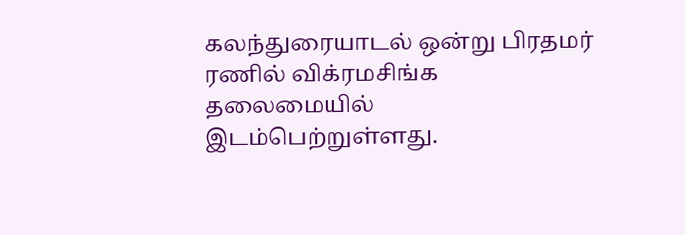கலந்துரையாடல் ஒன்று பிரதமர் ரணில் விக்ரமசிங்க தலைமையில் இடம்பெற்றுள்ளது.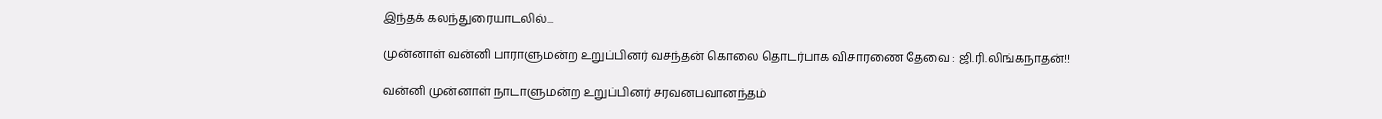இந்தக் கலந்துரையாடலில்...

முன்னாள் வன்னி பாராளுமன்ற உறுப்பினர் வசந்தன் கொலை தொடர்பாக விசாரணை தேவை : ஜி.ரி.லிங்கநாதன்!!

வன்னி முன்னாள் நாடாளுமன்ற உறுப்பினர் சரவனபவானந்தம்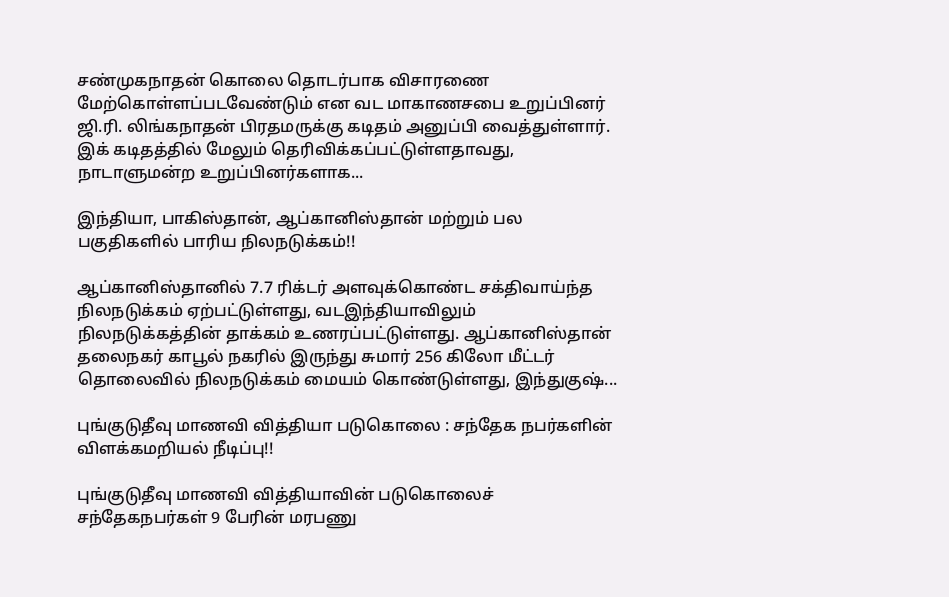சண்முகநாதன் கொலை தொடர்பாக விசாரணை மேற்கொள்ளப்படவேண்டும் என வட மாகாணசபை உறுப்பினர் ஜி.ரி. லிங்கநாதன் பிரதமருக்கு கடிதம் அனுப்பி வைத்துள்ளார். இக் கடிதத்தில் மேலும் தெரிவிக்கப்பட்டுள்ளதாவது, நாடாளுமன்ற உறுப்பினர்களாக...

இந்தியா, பாகிஸ்தான், ஆப்கானிஸ்தான் மற்றும் பல பகுதிகளில் பாரிய நிலநடுக்கம்!!

ஆப்கானிஸ்தானில் 7.7 ரிக்டர் அளவுக்கொண்ட சக்திவாய்ந்த நிலநடுக்கம் ஏற்பட்டுள்ளது, வடஇந்தியாவிலும் நிலநடுக்கத்தின் தாக்கம் உணரப்பட்டுள்ளது. ஆப்கானிஸ்தான் தலைநகர் காபூல் நகரில் இருந்து சுமார் 256 கிலோ மீட்டர் தொலைவில் நிலநடுக்கம் மையம் கொண்டுள்ளது, இந்துகுஷ்...

புங்குடுதீவு மாணவி வித்தியா படுகொலை : சந்தேக நபர்களின் விளக்கமறியல் நீடிப்பு!!

புங்குடுதீவு மாணவி வித்தியாவின் படுகொலைச் சந்தேகநபர்கள் 9 பேரின் மரபணு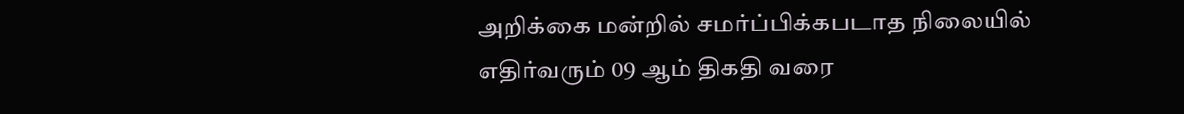அறிக்கை மன்றில் சமர்ப்பிக்கபடாத நிலையில் எதிர்வரும் 09 ஆம் திகதி வரை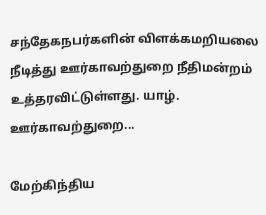சந்தேகநபர்களின் விளக்கமறியலை நீடித்து ஊர்காவற்துறை நீதிமன்றம் உத்தரவிட்டுள்ளது. யாழ். ஊர்காவற்துறை...

மேற்கிந்திய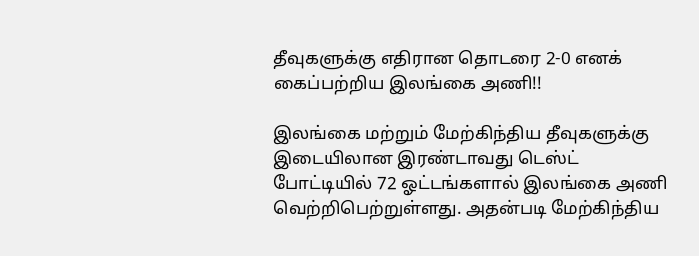தீவுகளுக்கு எதிரான தொடரை 2-0 எனக் கைப்பற்றிய இலங்கை அணி!!

இலங்கை மற்றும் மேற்கிந்திய தீவுகளுக்கு இடையிலான இரண்டாவது டெஸ்ட் போட்டியில் 72 ஓட்டங்களால் இலங்கை அணி வெற்றிபெற்றுள்ளது. அதன்படி மேற்கிந்திய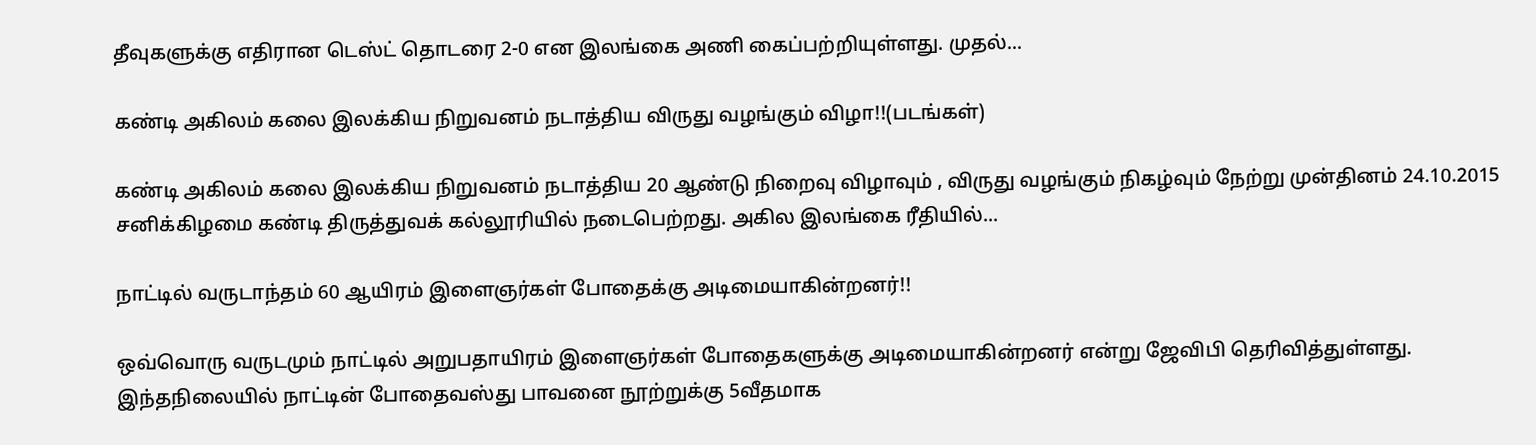தீவுகளுக்கு எதிரான டெஸ்ட் தொடரை 2-0 என இலங்கை அணி கைப்பற்றியுள்ளது. முதல்...

கண்டி அகிலம் கலை இலக்கிய நிறுவனம் நடாத்திய விருது வழங்கும் விழா!!(படங்கள்)

கண்டி அகிலம் கலை இலக்கிய நிறுவனம் நடாத்திய 20 ஆண்டு நிறைவு விழாவும் , விருது வழங்கும் நிகழ்வும் நேற்று முன்தினம் 24.10.2015 சனிக்கிழமை கண்டி திருத்துவக் கல்லூரியில் நடைபெற்றது. அகில இலங்கை ரீதியில்...

நாட்டில் வருடாந்தம் 60 ஆயிரம் இளைஞர்கள் போதைக்கு அடிமையாகின்றனர்!!

ஒவ்வொரு வருடமும் நாட்டில் அறுபதாயிரம் இளைஞர்கள் போதைகளுக்கு அடிமையாகின்றனர் என்று ஜேவிபி தெரிவித்துள்ளது. இந்தநிலையில் நாட்டின் போதைவஸ்து பாவனை நூற்றுக்கு 5வீதமாக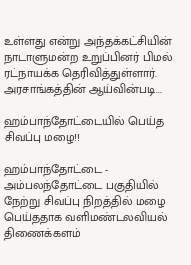உள்ளது என்று அந்தக்கட்சியின் நாடாளுமன்ற உறுப்பினர் பிமல் ரட்நாயக்க தெரிவித்துள்ளார். அரசாங்கத்தின் ஆய்வின்படி...

ஹம்பாந்தோட்டையில் பெய்த சிவப்பு மழை!!

ஹம்பாந்தோட்டை - அம்பலந்தோட்டை பகுதியில் நேற்று சிவப்பு நிறத்தில் மழை பெய்ததாக வளிமண்டலவியல் திணைக்களம்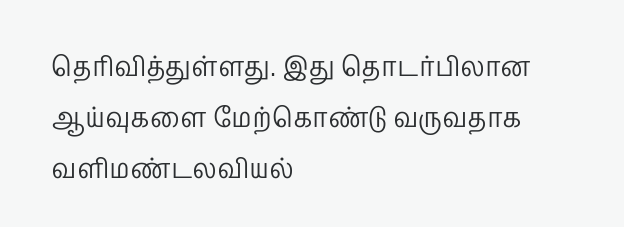தெரிவித்துள்ளது. இது தொடர்பிலான ஆய்வுகளை மேற்கொண்டு வருவதாக வளிமண்டலவியல்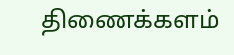திணைக்களம்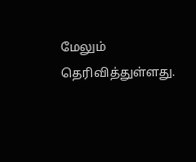மேலும் தெரிவித்துள்ளது.